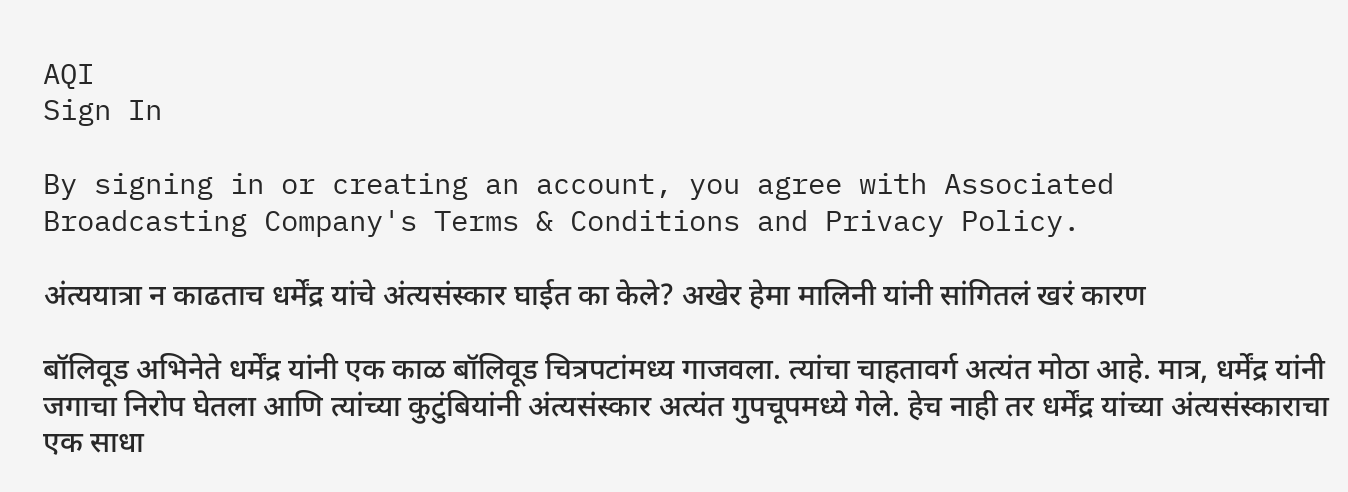AQI
Sign In

By signing in or creating an account, you agree with Associated Broadcasting Company's Terms & Conditions and Privacy Policy.

अंत्ययात्रा न काढताच धर्मेंद्र यांचे अंत्यसंस्कार घाईत का केले? अखेर हेमा मालिनी यांनी सांगितलं खरं कारण

बॉलिवूड अभिनेते धर्मेंद्र यांनी एक काळ बॉलिवूड चित्रपटांमध्य गाजवला. त्यांचा चाहतावर्ग अत्यंत मोठा आहे. मात्र, धर्मेंद्र यांनी जगाचा निरोप घेतला आणि त्यांच्या कुटुंबियांनी अंत्यसंस्कार अत्यंत गुपचूपमध्ये गेले. हेच नाही तर धर्मेंद्र यांच्या अंत्यसंस्काराचा एक साधा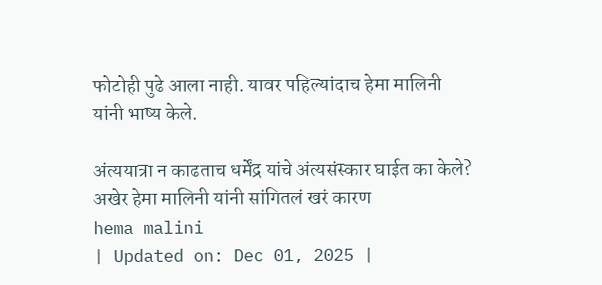फोटोही पुढे आला नाही. यावर पहिल्यांदाच हेमा मालिनी यांनी भाष्य केले.

अंत्ययात्रा न काढताच धर्मेंद्र यांचे अंत्यसंस्कार घाईत का केले? अखेर हेमा मालिनी यांनी सांगितलं खरं कारण
hema malini
| Updated on: Dec 01, 2025 |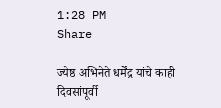1:28 PM
Share

ज्येष्ठ अभिनेते धर्मेंद्र यांचे काही दिवसांपूर्वी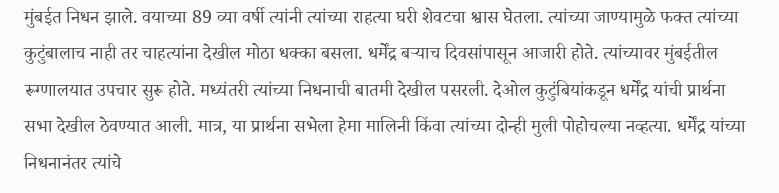मुंबईत निधन झाले. वयाच्या 89 व्या वर्षी त्यांनी त्यांच्या राहत्या घरी शेवटचा श्वास घेतला. त्यांच्या जाण्यामुळे फक्त त्यांच्या कुटुंबालाच नाही तर चाहत्यांना देखील मोठा धक्का बसला. धर्मेंद्र बऱ्याच दिवसांपासून आजारी होते. त्यांच्यावर मुंबईतील रूग्णालयात उपचार सुरू होते. मध्यंतरी त्यांच्या निधनाची बातमी देखील पसरली. देओल कुटुंबियांकडून धर्मेंद्र यांची प्रार्थना सभा देखील ठेवण्यात आली. मात्र, या प्रार्थना सभेला हेमा मालिनी किंवा त्यांच्या दोन्ही मुली पोहोचल्या नव्हत्या. धर्मेंद्र यांच्या निधनानंतर त्यांचे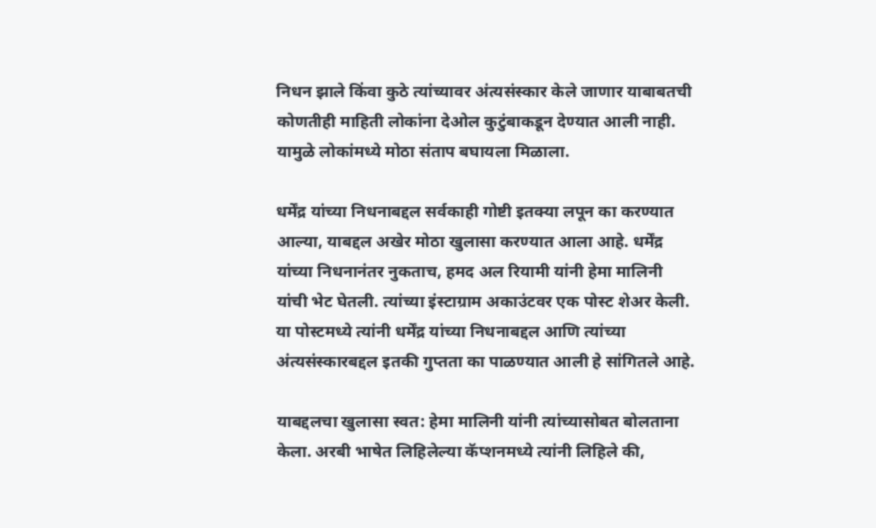निधन झाले किंवा कुठे त्यांच्यावर अंत्यसंस्कार केले जाणार याबाबतची कोणतीही माहिती लोकांना देओल कुटुंबाकडून देण्यात आली नाही. यामुळे लोकांमध्ये मोठा संताप बघायला मिळाला.

धर्मेंद्र यांच्या निधनाबद्दल सर्वकाही गोष्टी इतक्या लपून का करण्यात आल्या, याबद्दल अखेर मोठा खुलासा करण्यात आला आहे. धर्मेंद्र यांच्या निधनानंतर नुकताच, हमद अल रियामी यांनी हेमा मालिनी यांची भेट घेतली. त्यांच्या इंस्टाग्राम अकाउंटवर एक पोस्ट शेअर केली. या पोस्टमध्ये त्यांनी धर्मेंद्र यांच्या निधनाबद्दल आणि त्यांच्या अंत्यसंस्कारबद्दल इतकी गुप्तता का पाळण्यात आली हे सांगितले आहे.

याबद्दलचा खुलासा स्वत: हेमा मालिनी यांनी त्यांच्यासोबत बोलताना केला. अरबी भाषेत लिहिलेल्या कॅप्शनमध्ये त्यांनी लिहिले की,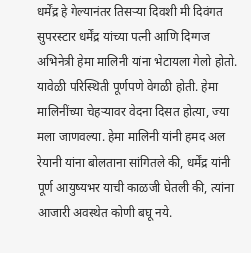धर्मेंद्र हे गेल्यानंतर तिसऱ्या दिवशी मी दिवंगत सुपरस्टार धर्मेंद्र यांच्या पत्नी आणि दिग्गज अभिनेत्री हेमा मालिनी यांना भेटायला गेलो होतो. यावेळी परिस्थिती पूर्णपणे वेगळी होती. हेमा मालिनींच्या चेहऱ्यावर वेदना दिसत होत्या, ज्या मला जाणवल्या. हेमा मालिनी यांनी हमद अल रेयानी यांना बोलताना सांगितले की, धर्मेंद्र यांनी पूर्ण आयुष्यभर याची काळजी घेतली की, त्यांना आजारी अवस्थेत कोणी बघू नये.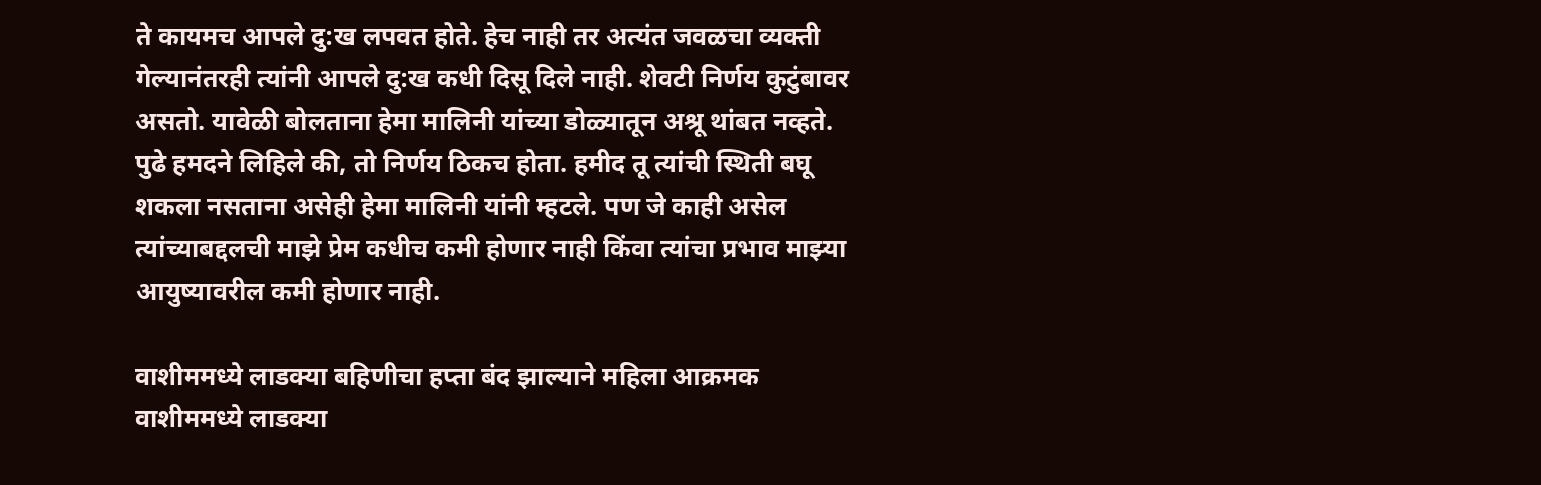ते कायमच आपले दु:ख लपवत होते. हेच नाही तर अत्यंत जवळचा व्यक्ती गेल्यानंतरही त्यांनी आपले दु:ख कधी दिसू दिले नाही. शेवटी निर्णय कुटुंबावर असतो. यावेळी बोलताना हेमा मालिनी यांच्या डोळ्यातून अश्रू थांबत नव्हते. पुढे हमदने लिहिले की, तो निर्णय ठिकच होता. हमीद तू त्यांची स्थिती बघू शकला नसताना असेही हेमा मालिनी यांनी म्हटले. पण जे काही असेल त्यांच्याबद्दलची माझे प्रेम कधीच कमी होणार नाही किंवा त्यांचा प्रभाव माझ्या आयुष्यावरील कमी होणार नाही.

वाशीममध्ये लाडक्या बहिणीचा हप्ता बंद झाल्याने महिला आक्रमक
वाशीममध्ये लाडक्या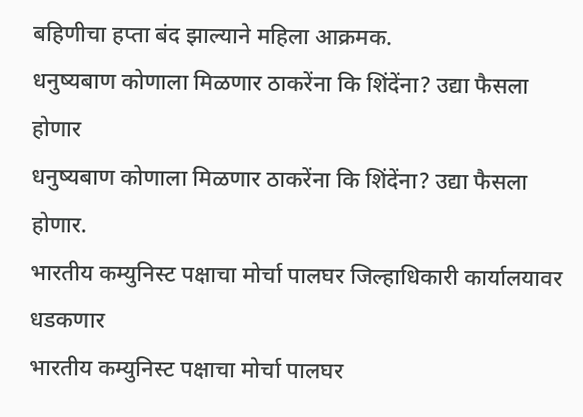बहिणीचा हप्ता बंद झाल्याने महिला आक्रमक.
धनुष्यबाण कोणाला मिळणार ठाकरेंना कि शिंदेंना? उद्या फैसला होणार
धनुष्यबाण कोणाला मिळणार ठाकरेंना कि शिंदेंना? उद्या फैसला होणार.
भारतीय कम्युनिस्ट पक्षाचा मोर्चा पालघर जिल्हाधिकारी कार्यालयावर धडकणार
भारतीय कम्युनिस्ट पक्षाचा मोर्चा पालघर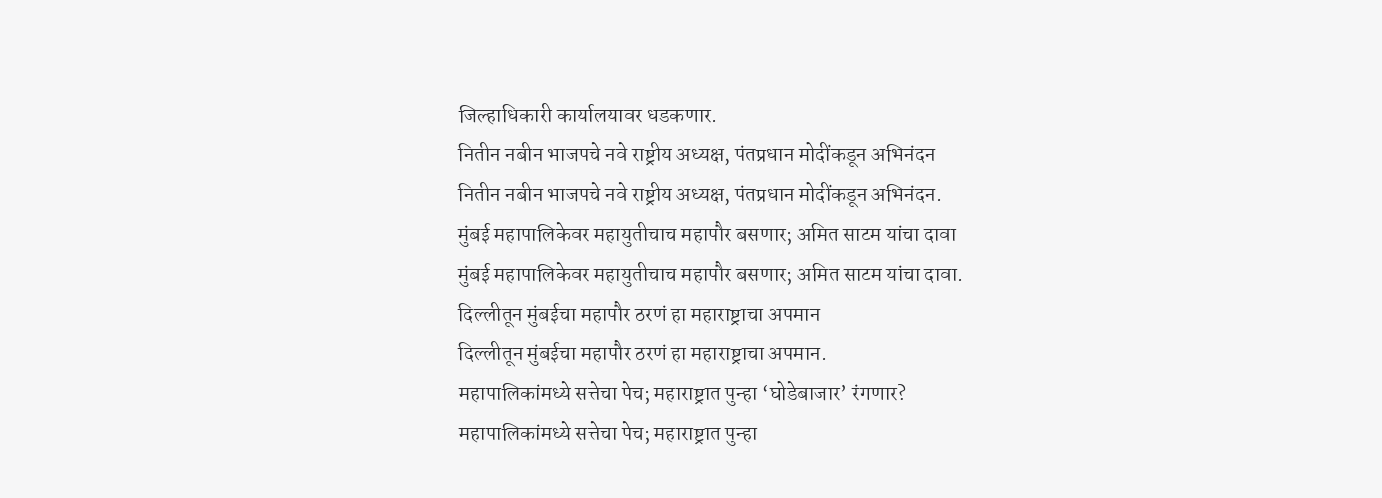जिल्हाधिकारी कार्यालयावर धडकणार.
नितीन नबीन भाजपचे नवे राष्ट्रीय अध्यक्ष, पंतप्रधान मोदींकडून अभिनंदन
नितीन नबीन भाजपचे नवे राष्ट्रीय अध्यक्ष, पंतप्रधान मोदींकडून अभिनंदन.
मुंबई महापालिकेवर महायुतीचाच महापौर बसणार; अमित साटम यांचा दावा
मुंबई महापालिकेवर महायुतीचाच महापौर बसणार; अमित साटम यांचा दावा.
दिल्लीतून मुंबईचा महापौर ठरणं हा महाराष्ट्राचा अपमान
दिल्लीतून मुंबईचा महापौर ठरणं हा महाराष्ट्राचा अपमान.
महापालिकांमध्ये सत्तेचा पेच; महाराष्ट्रात पुन्हा ‘घोडेबाजार’ रंगणार?
महापालिकांमध्ये सत्तेचा पेच; महाराष्ट्रात पुन्हा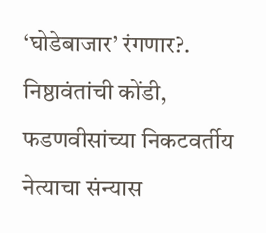‘घोडेबाजार’ रंगणार?.
निष्ठावंतांची कोंडी, फडणवीसांच्या निकटवर्तीय नेत्याचा संन्यास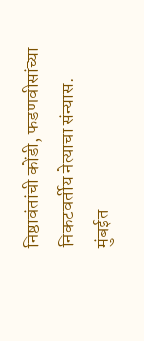निष्ठावंतांची कोंडी, फडणवीसांच्या निकटवर्तीय नेत्याचा संन्यास.
मुंबईत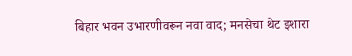बिहार भवन उभारणीवरून नवा वाद; मनसेचा थेट इशारा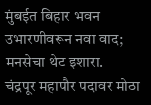मुंबईत बिहार भवन उभारणीवरून नवा वाद; मनसेचा थेट इशारा.
चंद्रपूर महापौर पदावर मोठा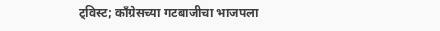ट्विस्ट; काँग्रेसच्या गटबाजीचा भाजपला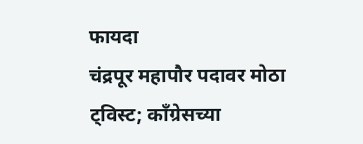फायदा
चंद्रपूर महापौर पदावर मोठा ट्विस्ट; काँग्रेसच्या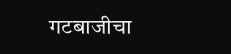गटबाजीचा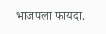भाजपला फायदा.